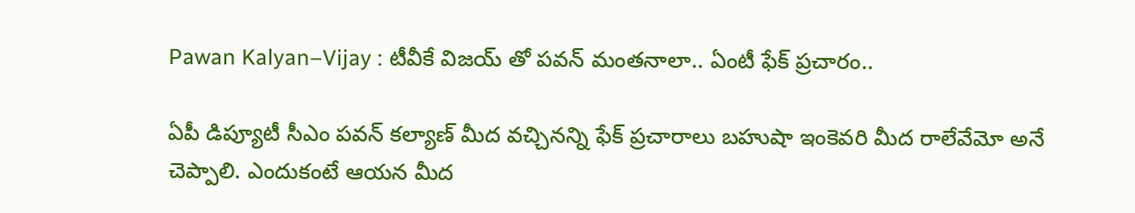Pawan Kalyan–Vijay : టీవీకే విజయ్ తో పవన్ మంతనాలా.. ఏంటీ ఫేక్ ప్రచారం..

ఏపీ డిప్యూటీ సీఎం పవన్ కల్యాణ్ మీద వచ్చినన్ని ఫేక్ ప్రచారాలు బహుషా ఇంకెవరి మీద రాలేవేమో అనే చెప్పాలి. ఎందుకంటే ఆయన మీద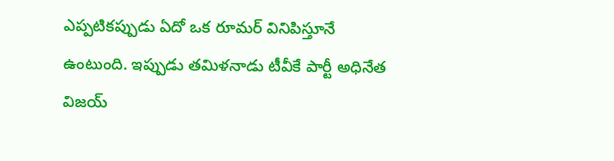ఎప్పటికప్పుడు ఏదో ఒక రూమర్ వినిపిస్తూనే ఉంటుంది. ఇప్పుడు తమిళనాడు టీవీకే పార్టీ అధినేత విజయ్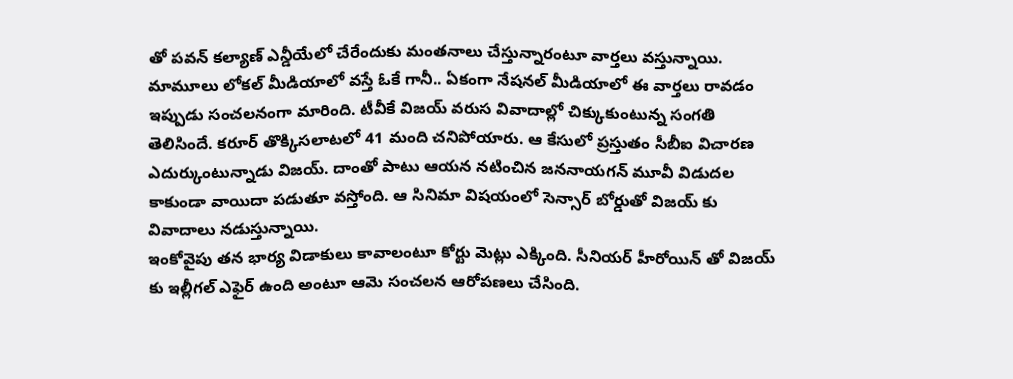తో పవన్ కల్యాణ్ ఎన్డీయేలో చేరేందుకు మంతనాలు చేస్తున్నారంటూ వార్తలు వస్తున్నాయి. మామూలు లోకల్ మీడియాలో వస్తే ఓకే గానీ.. ఏకంగా నేషనల్ మీడియాలో ఈ వార్తలు రావడం ఇప్పుడు సంచలనంగా మారింది. టీవీకే విజయ్ వరుస వివాదాల్లో చిక్కుకుంటున్న సంగతి తెలిసిందే. కరూర్ తొక్కిసలాటలో 41 మంది చనిపోయారు. ఆ కేసులో ప్రస్తుతం సీబీఐ విచారణ ఎదుర్కుంటున్నాడు విజయ్. దాంతో పాటు ఆయన నటించిన జననాయగన్ మూవీ విడుదల కాకుండా వాయిదా పడుతూ వస్తోంది. ఆ సినిమా విషయంలో సెన్సార్ బోర్డుతో విజయ్ కు వివాదాలు నడుస్తున్నాయి.
ఇంకోవైపు తన భార్య విడాకులు కావాలంటూ కోర్టు మెట్లు ఎక్కింది. సీనియర్ హీరోయిన్ తో విజయ్ కు ఇల్లీగల్ ఎఫైర్ ఉంది అంటూ ఆమె సంచలన ఆరోపణలు చేసింది.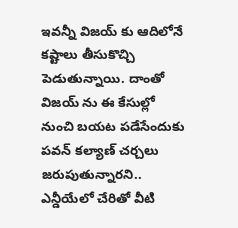ఇవన్నీ విజయ్ కు ఆదిలోనే కష్టాలు తీసుకొచ్చి పెడుతున్నాయి. దాంతో విజయ్ ను ఈ కేసుల్లో నుంచి బయట పడేసేందుకు పవన్ కల్యాణ్ చర్చలు జరుపుతున్నారని.. ఎన్డీయేలో చేరితో వీటి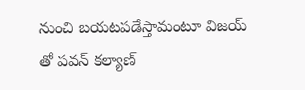నుంచి బయటపడేస్తామంటూ విజయ్ తో పవన్ కల్యాణ్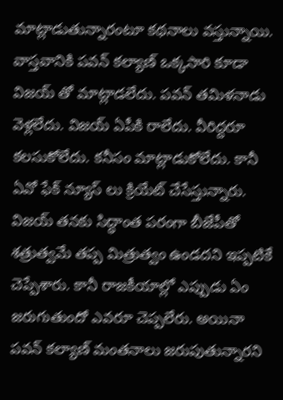మాట్లాడుతున్నారంటూ కథనాలు వస్తున్నాయి.
వాస్తవానికి పవన్ కల్యాణ్ ఒక్కసారి కూడా విజయ్ తో మాట్లాడలేదు. పవన్ తమిళనాడు వెళ్లలేదు. విజయ్ ఏపీకి రాలేదు. వీరిద్దరూ కలసుకోలేదు. కనీసం మాట్లాడుకోలేదు. కానీ ఏవో ఫేక్ న్యూస్ లు క్రియేట్ చేసేస్తున్నారు. విజయ్ తనకు సిద్ధాంత పరంగా బీజేపీతో శత్రుత్వమే తప్ప మిత్రుత్వం ఉండదని ఇప్పటికే చెప్పేశారు. కానీ రాజకీయాల్లో ఎప్పుడు ఏం జరుగుతుందో ఎవరూ చెప్పలేరు. అయినా పవన్ కల్యాణ్ మంతనాలు జరుపుతున్నారని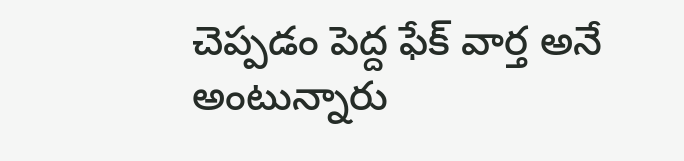చెప్పడం పెద్ద ఫేక్ వార్త అనే అంటున్నారు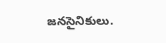జనసైనికులు.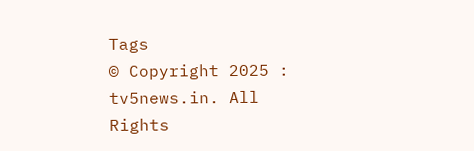Tags
© Copyright 2025 : tv5news.in. All Rights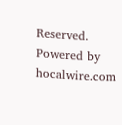Reserved. Powered by hocalwire.com